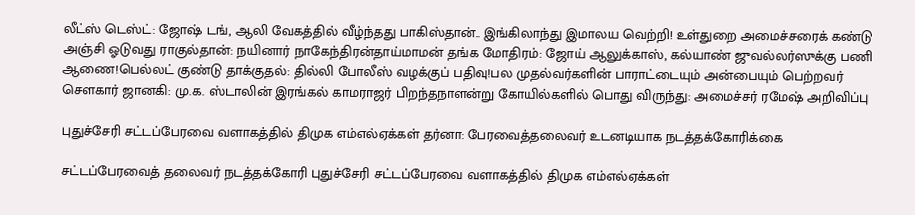லீட்ஸ் டெஸ்ட்: ஜோஷ் டங், ஆலி வேகத்தில் வீழ்ந்தது பாகிஸ்தான்.. இங்கிலாந்து இமாலய வெற்றி! உள்துறை அமைச்சரைக் கண்டு அஞ்சி ஓடுவது ராகுல்தான்: நயினார் நாகேந்திரன்தாய்மாமன் தங்க மோதிரம்: ஜோய் ஆலுக்காஸ், கல்யாண் ஜுவல்லர்ஸுக்கு பணி ஆணை!பெல்லட் குண்டு தாக்குதல்: தில்லி போலீஸ் வழக்குப் பதிவு!பல முதல்வர்களின் பாராட்டையும் அன்பையும் பெற்றவர் சௌகார் ஜானகி: மு.க. ஸ்டாலின் இரங்கல் காமராஜர் பிறந்தநாளன்று கோயில்களில் பொது விருந்து: அமைச்சர் ரமேஷ் அறிவிப்பு

புதுச்சேரி சட்டப்பேரவை வளாகத்தில் திமுக எம்எல்ஏக்கள் தர்னா: பேரவைத்தலைவர் உடனடியாக நடத்தக்கோரிக்கை

சட்டப்பேரவைத் தலைவர் நடத்தக்கோரி புதுச்சேரி சட்டப்பேரவை வளாகத்தில் திமுக எம்எல்ஏக்கள்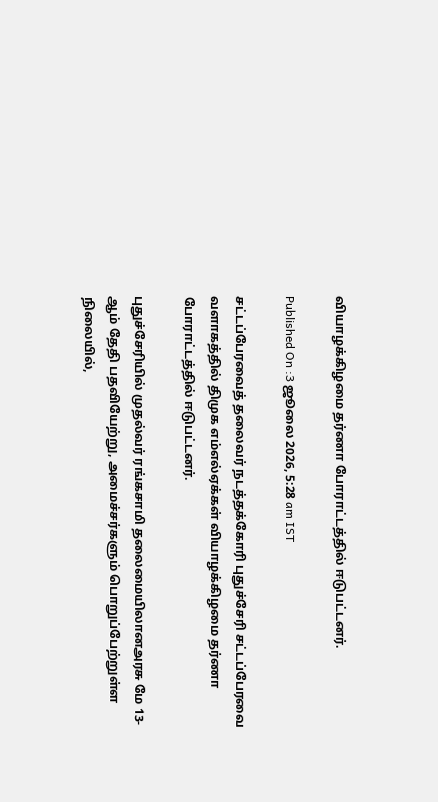வியாழக்கிழமை தர்ணா போராட்டத்தில் ஈடுபட்டனர்.

Published On :3 ஜூலை 2026, 5:28 am IST

சட்டப்பேரவைத் தலைவர் நடத்தக்கோரி புதுச்சேரி சட்டப்பேரவை வளாகத்தில் திமுக எம்எல்ஏக்கள் வியாழக்கிழமை தர்ணா போராட்டத்தில் ஈடுபட்டனர்.

புதுச்சேரியில் முதல்வர் ரங்கசாமி தலைமையிலானஅரசு மே 13-ஆம் தேதி பதவியேற்று, அமைச்சர்களும் பொறுப்பேற்றுள்ள நிலையில்,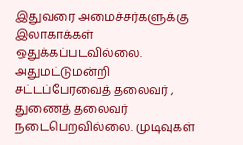இதுவரை அமைச்சர்களுக்கு இலாகாக்கள் ஒதுக்கப்படவில்லை. அதுமட்டுமன்றி சட்டப்பேரவைத் தலைவர் , துணைத் தலைவர் நடைபெறவில்லை. முடிவுகள்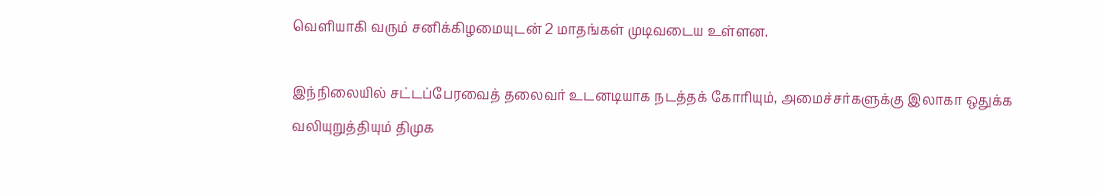வெளியாகி வரும் சனிக்கிழமையுடன் 2 மாதங்கள் முடிவடைய உள்ளன.

இந்நிலையில் சட்டப்பேரவைத் தலைவர் உடனடியாக நடத்தக் கோரியும், அமைச்சர்களுக்கு இலாகா ஒதுக்க வலியுறுத்தியும் திமுக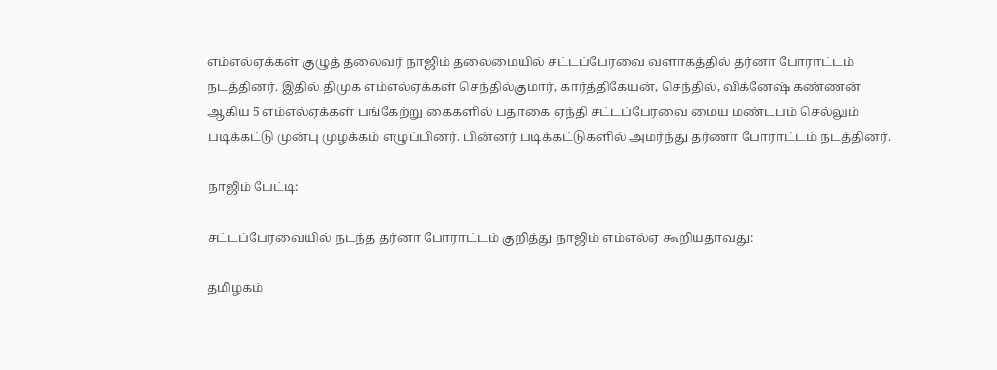எம்எல்ஏக்கள் குழுத் தலைவர் நாஜிம் தலைமையில் சட்டப்பேரவை வளாகத்தில் தர்னா போராட்டம் நடத்தினர். இதில் திமுக எம்எல்ஏக்கள் செந்தில்குமார், கார்த்திகேயன், செந்தில், விக்னேஷ் கண்ணன் ஆகிய 5 எம்எல்ஏக்கள் பங்கேற்று கைகளில் பதாகை ஏந்தி சட்டப்பேரவை மைய மண்டபம் செல்லும் படிக்கட்டு முன்பு முழக்கம் எழுப்பினர். பின்னர் படிக்கட்டுகளில் அமர்ந்து தர்ணா போராட்டம் நடத்தினர்.

நாஜிம் பேட்டி:

சட்டப்பேரவையில் நடந்த தர்னா போராட்டம் குறித்து நாஜிம் எம்எல்ஏ கூறியதாவது:

தமிழகம்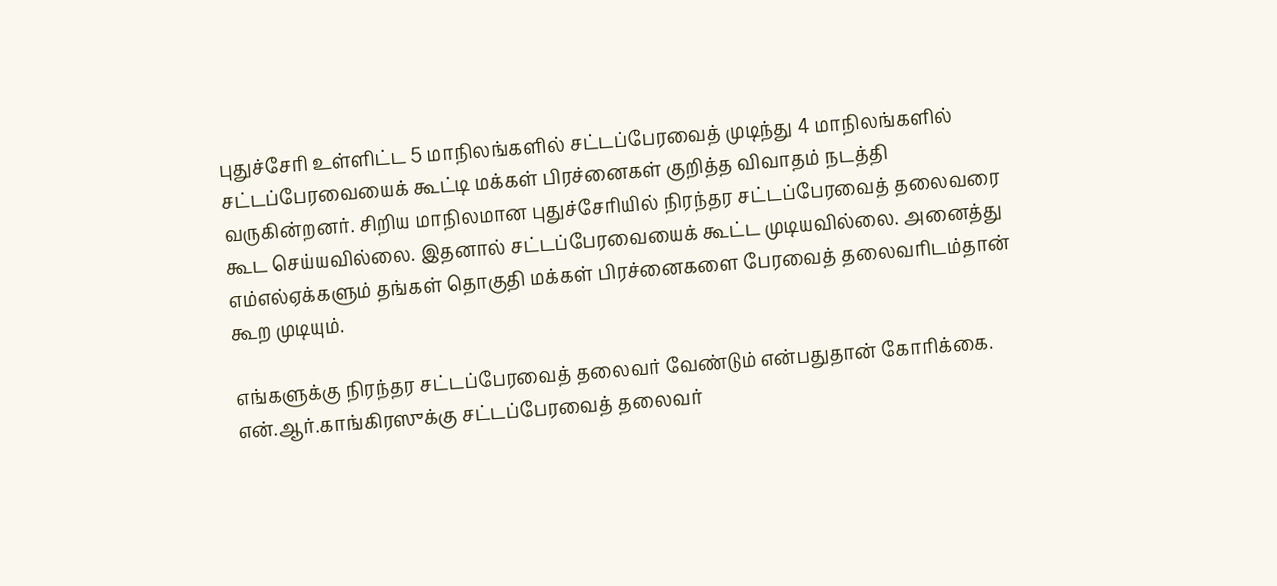புதுச்சேரி உள்ளிட்ட 5 மாநிலங்களில் சட்டப்பேரவைத் முடிந்து 4 மாநிலங்களில் சட்டப்பேரவையைக் கூட்டி மக்கள் பிரச்னைகள் குறித்த விவாதம் நடத்தி வருகின்றனர். சிறிய மாநிலமான புதுச்சேரியில் நிரந்தர சட்டப்பேரவைத் தலைவரை கூட செய்யவில்லை. இதனால் சட்டப்பேரவையைக் கூட்ட முடியவில்லை. அனைத்து எம்எல்ஏக்களும் தங்கள் தொகுதி மக்கள் பிரச்னைகளை பேரவைத் தலைவரிடம்தான் கூற முடியும்.

எங்களுக்கு நிரந்தர சட்டப்பேரவைத் தலைவர் வேண்டும் என்பதுதான் கோரிக்கை. என்.ஆர்.காங்கிரஸுக்கு சட்டப்பேரவைத் தலைவர்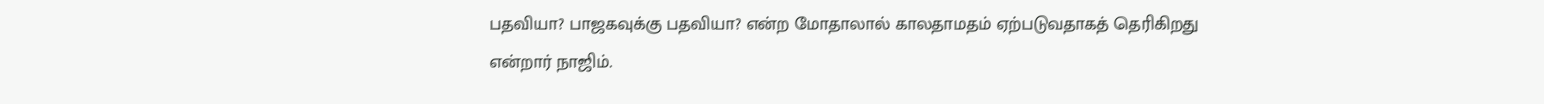பதவியா? பாஜகவுக்கு பதவியா? என்ற மோதாலால் காலதாமதம் ஏற்படுவதாகத் தெரிகிறது என்றார் நாஜிம்.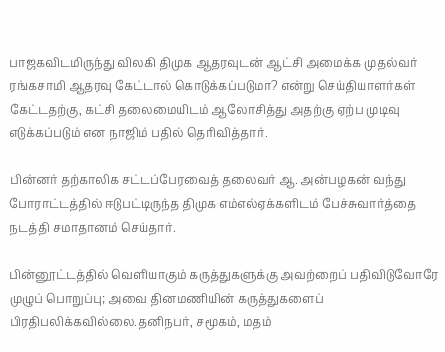பாஜகவிடமிருந்து விலகி திமுக ஆதரவுடன் ஆட்சி அமைக்க முதல்வர் ரங்கசாமி ஆதரவு கேட்டால் கொடுக்கப்படுமா? என்று செய்தியாளர்கள் கேட்டதற்கு, கட்சி தலைமையிடம் ஆலோசித்து அதற்கு ஏற்ப முடிவு எடுக்கப்படும் என நாஜிம் பதில் தெரிவித்தார்.

பின்னர் தற்காலிக சட்டப்பேரவைத் தலைவர் ஆ. அன்பழகன் வந்து போராட்டத்தில் ஈடுபட்டிருந்த திமுக எம்எல்ஏக்களிடம் பேச்சுவார்த்தை நடத்தி சமாதானம் செய்தார்.

பின்னூட்டத்தில் வெளியாகும் கருத்துகளுக்கு அவற்றைப் பதிவிடுவோரே முழுப் பொறுப்பு; அவை தினமணியின் கருத்துகளைப் பிரதிபலிக்கவில்லை.தனிநபர், சமூகம், மதம்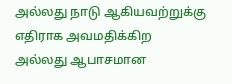அல்லது நாடு ஆகியவற்றுக்கு எதிராக அவமதிக்கிற அல்லது ஆபாசமான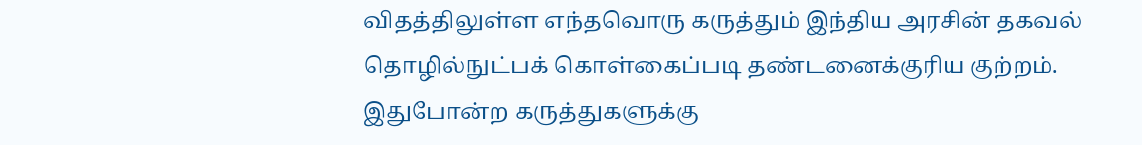விதத்திலுள்ள எந்தவொரு கருத்தும் இந்திய அரசின் தகவல் தொழில்நுட்பக் கொள்கைப்படி தண்டனைக்குரிய குற்றம். இதுபோன்ற கருத்துகளுக்கு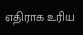எதிராக உரிய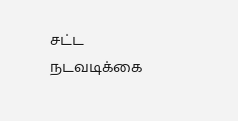சட்ட நடவடிக்கை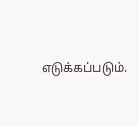எடுக்கப்படும்.